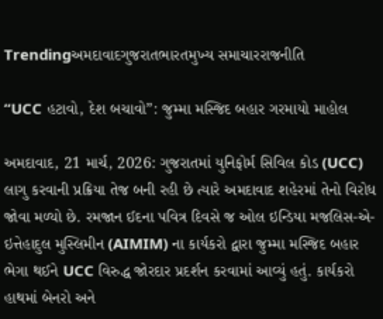Trendingઅમદાવાદગુજરાતભારતમુખ્ય સમાચારરાજનીતિ

“UCC હટાવો, દેશ બચાવો”: જુમ્મા મસ્જિદ બહાર ગરમાયો માહોલ

અમદાવાદ, 21 માર્ચ, 2026: ગુજરાતમાં યુનિફોર્મ સિવિલ કોડ (UCC) લાગુ કરવાની પ્રક્રિયા તેજ બની રહી છે ત્યારે અમદાવાદ શહેરમાં તેનો વિરોધ જોવા મળ્યો છે. રમજાન ઈદના પવિત્ર દિવસે જ ઓલ ઇન્ડિયા મજલિસ-એ-ઇત્તેહાદુલ મુસ્લિમીન (AIMIM) ના કાર્યકરો દ્વારા જુમ્મા મસ્જિદ બહાર ભેગા થઈને UCC વિરુદ્ધ જોરદાર પ્રદર્શન કરવામાં આવ્યું હતું. કાર્યકરો હાથમાં બેનરો અને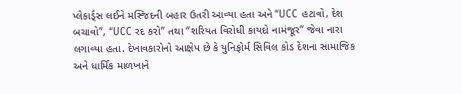પ્લેકાર્ડ્સ લઈને મસ્જિદની બહાર ઉતરી આવ્યા હતા અને “UCC હટાવો, દેશ બચાવો”, “UCC રદ કરો” તથા “શરિયત વિરોધી કાયદો નામંજૂર” જેવા નારા લગાવ્યા હતા. દેખાવકારોનો આક્ષેપ છે કે યુનિફોર્મ સિવિલ કોડ દેશના સામાજિક અને ધાર્મિક માળખાને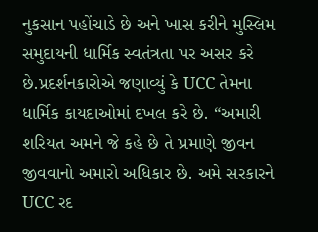નુકસાન પહોંચાડે છે અને ખાસ કરીને મુસ્લિમ સમુદાયની ધાર્મિક સ્વતંત્રતા પર અસર કરે છે.પ્રદર્શનકારોએ જણાવ્યું કે UCC તેમના ધાર્મિક કાયદાઓમાં દખલ કરે છે. “અમારી શરિયત અમને જે કહે છે તે પ્રમાણે જીવન જીવવાનો અમારો અધિકાર છે. અમે સરકારને UCC રદ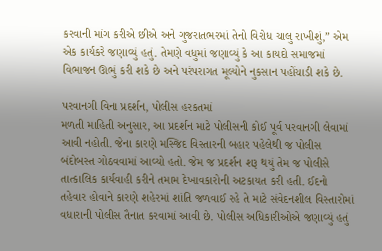કરવાની માંગ કરીએ છીએ અને ગુજરાતભરમાં તેનો વિરોધ ચાલુ રાખીશું,” એમ એક કાર્યકરે જણાવ્યું હતું. તેમણે વધુમાં જણાવ્યું કે આ કાયદો સમાજમાં વિભાજન ઊભું કરી શકે છે અને પરંપરાગત મૂલ્યોને નુકસાન પહોંચાડી શકે છે.

પરવાનગી વિના પ્રદર્શન, પોલીસ હરકતમાં
મળતી માહિતી અનુસાર, આ પ્રદર્શન માટે પોલીસની કોઈ પૂર્વ પરવાનગી લેવામાં આવી નહોતી. જેના કારણે મસ્જિદ વિસ્તારની બહાર પહેલેથી જ પોલીસ બંદોબસ્ત ગોઠવવામાં આવ્યો હતો. જેમ જ પ્રદર્શન શરૂ થયું તેમ જ પોલીસે તાત્કાલિક કાર્યવાહી કરીને તમામ દેખાવકારોની અટકાયત કરી હતી. ઈદનો તહેવાર હોવાને કારણે શહેરમાં શાંતિ જળવાઈ રહે તે માટે સંવેદનશીલ વિસ્તારોમાં વધારાની પોલીસ તૈનાત કરવામાં આવી છે. પોલીસ અધિકારીઓએ જણાવ્યું હતું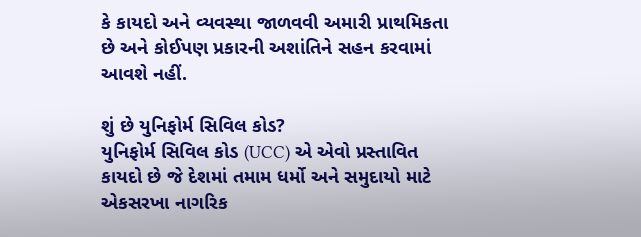કે કાયદો અને વ્યવસ્થા જાળવવી અમારી પ્રાથમિકતા છે અને કોઈપણ પ્રકારની અશાંતિને સહન કરવામાં આવશે નહીં.

શું છે યુનિફોર્મ સિવિલ કોડ?
યુનિફોર્મ સિવિલ કોડ (UCC) એ એવો પ્રસ્તાવિત કાયદો છે જે દેશમાં તમામ ધર્મો અને સમુદાયો માટે એકસરખા નાગરિક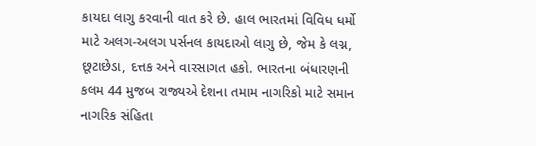કાયદા લાગુ કરવાની વાત કરે છે. હાલ ભારતમાં વિવિધ ધર્મો માટે અલગ-અલગ પર્સનલ કાયદાઓ લાગુ છે, જેમ કે લગ્ન, છૂટાછેડા, દત્તક અને વારસાગત હકો. ભારતના બંધારણની કલમ 44 મુજબ રાજ્યએ દેશના તમામ નાગરિકો માટે સમાન નાગરિક સંહિતા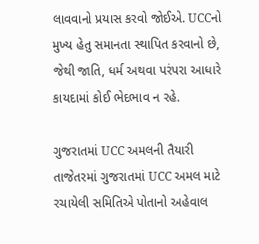લાવવાનો પ્રયાસ કરવો જોઈએ. UCCનો મુખ્ય હેતુ સમાનતા સ્થાપિત કરવાનો છે, જેથી જાતિ, ધર્મ અથવા પરંપરા આધારે કાયદામાં કોઈ ભેદભાવ ન રહે.

ગુજરાતમાં UCC અમલની તૈયારી
તાજેતરમાં ગુજરાતમાં UCC અમલ માટે રચાયેલી સમિતિએ પોતાનો અહેવાલ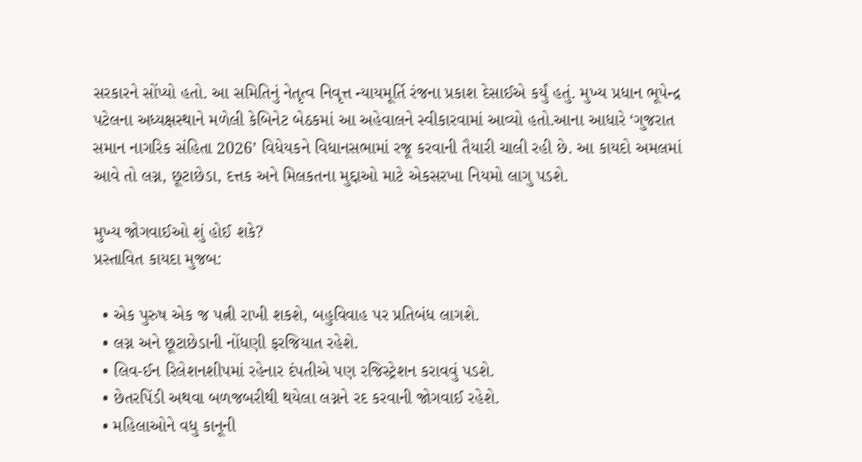સરકારને સોંપ્યો હતો. આ સમિતિનું નેતૃત્વ નિવૃત્ત ન્યાયમૂર્તિ રંજના પ્રકાશ દેસાઈએ કર્યું હતું. મુખ્ય પ્રધાન ભૂપેન્દ્ર પટેલના અધ્યક્ષસ્થાને મળેલી કેબિનેટ બેઠકમાં આ અહેવાલને સ્વીકારવામાં આવ્યો હતો.આના આધારે ‘ગુજરાત સમાન નાગરિક સંહિતા 2026’ વિધેયકને વિધાનસભામાં રજૂ કરવાની તૈયારી ચાલી રહી છે. આ કાયદો અમલમાં આવે તો લગ્ન, છૂટાછેડા, દત્તક અને મિલકતના મુદ્દાઓ માટે એકસરખા નિયમો લાગુ પડશે.

મુખ્ય જોગવાઈઓ શું હોઈ શકે?
પ્રસ્તાવિત કાયદા મુજબ:

  • એક પુરુષ એક જ પત્ની રાખી શકશે, બહુવિવાહ પર પ્રતિબંધ લાગશે.
  • લગ્ન અને છૂટાછેડાની નોંધણી ફરજિયાત રહેશે.
  • લિવ-ઈન રિલેશનશીપમાં રહેનાર દંપતીએ પણ રજિસ્ટ્રેશન કરાવવું પડશે.
  • છેતરપિંડી અથવા બળજબરીથી થયેલા લગ્નને રદ કરવાની જોગવાઈ રહેશે.
  • મહિલાઓને વધુ કાનૂની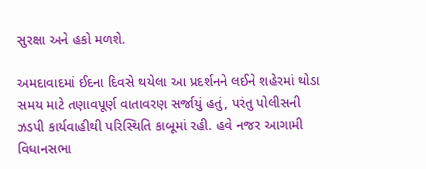સુરક્ષા અને હકો મળશે.

અમદાવાદમાં ઈદના દિવસે થયેલા આ પ્રદર્શનને લઈને શહેરમાં થોડા સમય માટે તણાવપૂર્ણ વાતાવરણ સર્જાયું હતું, પરંતુ પોલીસની ઝડપી કાર્યવાહીથી પરિસ્થિતિ કાબૂમાં રહી. હવે નજર આગામી વિધાનસભા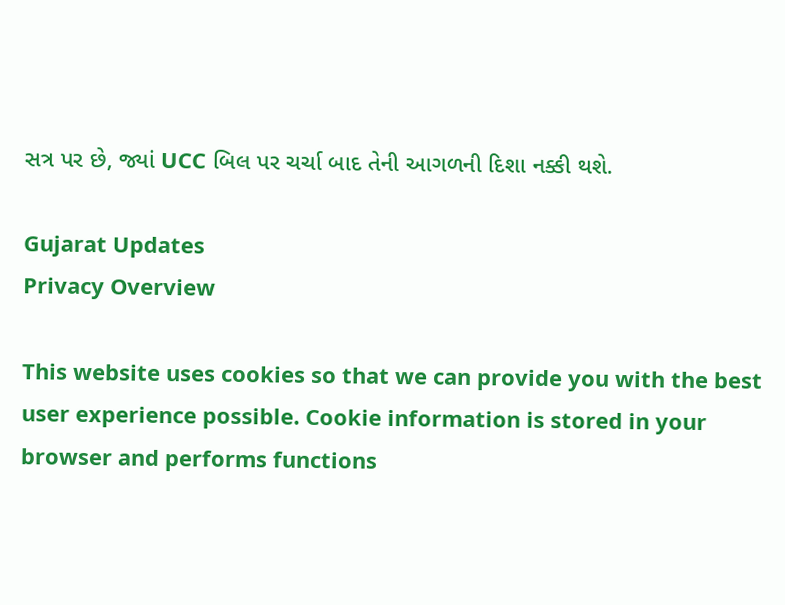સત્ર પર છે, જ્યાં UCC બિલ પર ચર્ચા બાદ તેની આગળની દિશા નક્કી થશે.

Gujarat Updates
Privacy Overview

This website uses cookies so that we can provide you with the best user experience possible. Cookie information is stored in your browser and performs functions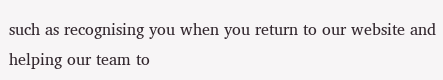such as recognising you when you return to our website and helping our team to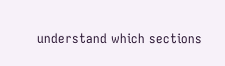understand which sections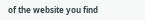of the website you find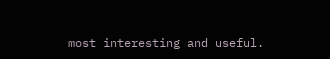most interesting and useful.